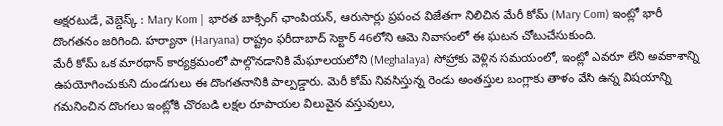అక్షరటుడే, వెబ్డెస్క్ : Mary Kom | భారత బాక్సింగ్ ఛాంపియన్, ఆరుసార్లు ప్రపంచ విజేతగా నిలిచిన మేరీ కోమ్ (Mary Com) ఇంట్లో భారీ దొంగతనం జరిగింది. హర్యానా (Haryana) రాష్ట్రం ఫరీదాబాద్ సెక్టార్ 46లోని ఆమె నివాసంలో ఈ ఘటన చోటుచేసుకుంది.
మేరీ కోమ్ ఒక మారథాన్ కార్యక్రమంలో పాల్గొనడానికి మేఘాలయలోని (Meghalaya) సోహ్రాకు వెళ్లిన సమయంలో, ఇంట్లో ఎవరూ లేని అవకాశాన్ని ఉపయోగించుకుని దుండగులు ఈ దొంగతనానికి పాల్పడ్డారు. మెరీ కోమ్ నివసిస్తున్న రెండు అంతస్తుల బంగ్లాకు తాళం వేసి ఉన్న విషయాన్ని గమనించిన దొంగలు ఇంట్లోకి చొరబడి లక్షల రూపాయల విలువైన వస్తువులు,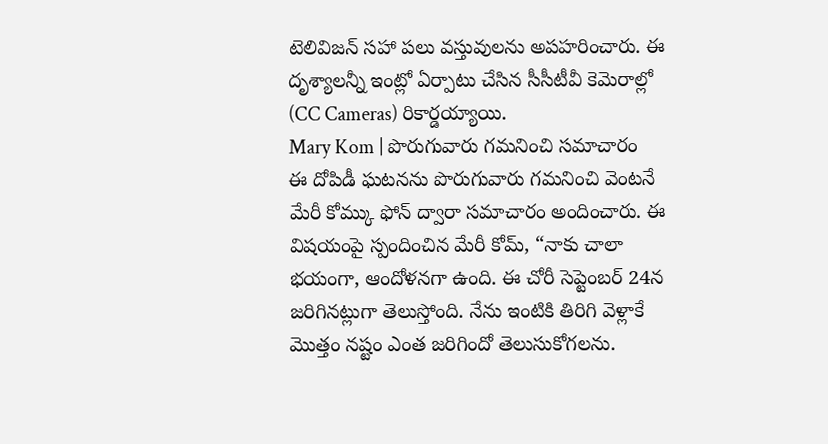టెలివిజన్ సహా పలు వస్తువులను అపహరించారు. ఈ దృశ్యాలన్నీ ఇంట్లో ఏర్పాటు చేసిన సీసీటీవీ కెమెరాల్లో (CC Cameras) రికార్డయ్యాయి.
Mary Kom | పొరుగువారు గమనించి సమాచారం
ఈ దోపిడీ ఘటనను పొరుగువారు గమనించి వెంటనే మేరీ కోమ్కు ఫోన్ ద్వారా సమాచారం అందించారు. ఈ విషయంపై స్పందించిన మేరీ కోమ్, “నాకు చాలా భయంగా, ఆందోళనగా ఉంది. ఈ చోరీ సెప్టెంబర్ 24న జరిగినట్లుగా తెలుస్తోంది. నేను ఇంటికి తిరిగి వెళ్లాకే మొత్తం నష్టం ఎంత జరిగిందో తెలుసుకోగలను.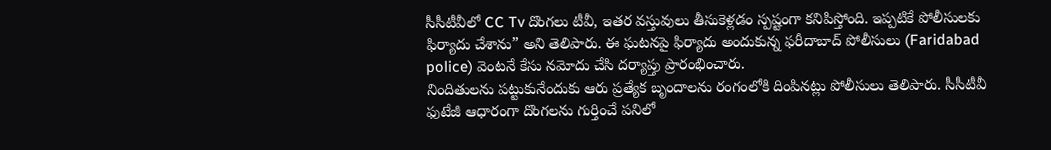సీసీటీవీలో CC Tv దొంగలు టీవీ, ఇతర వస్తువులు తీసుకెళ్లడం స్పష్టంగా కనిపిస్తోంది. ఇప్పటికే పోలీసులకు ఫిర్యాదు చేశాను” అని తెలిపారు. ఈ ఘటనపై ఫిర్యాదు అందుకున్న ఫరీదాబాద్ పోలీసులు (Faridabad police) వెంటనే కేసు నమోదు చేసి దర్యాప్తు ప్రారంభించారు.
నిందితులను పట్టుకునేందుకు ఆరు ప్రత్యేక బృందాలను రంగంలోకి దింపినట్లు పోలీసులు తెలిపారు. సీసీటీవీ ఫుటేజీ ఆధారంగా దొంగలను గుర్తించే పనిలో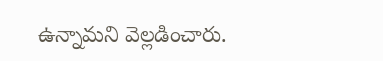ఉన్నామని వెల్లడించారు.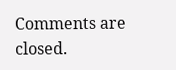Comments are closed.